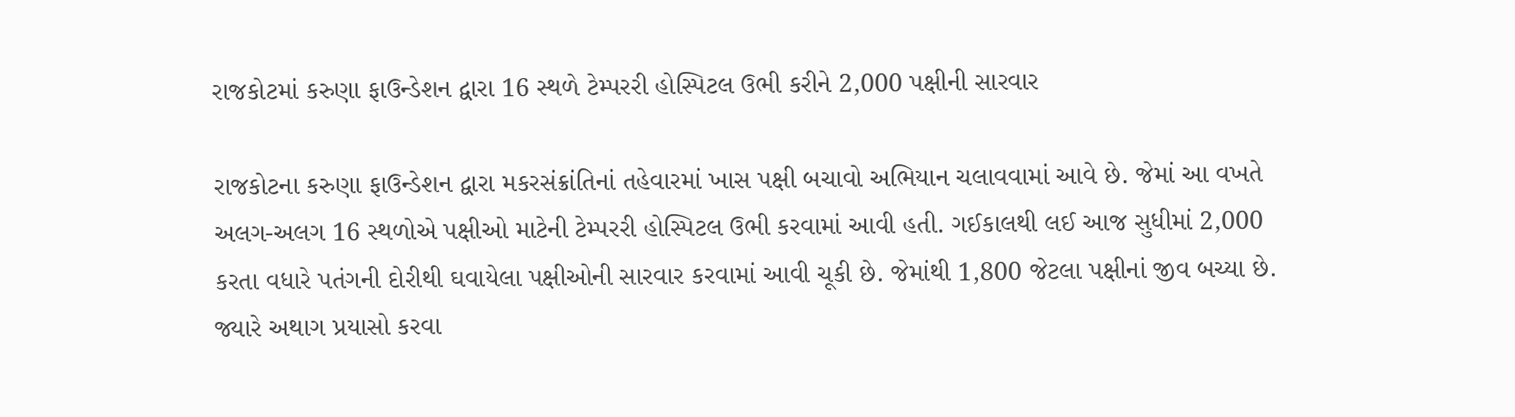રાજકોટમાં કરુણા ફાઉન્ડેશન દ્વારા 16 સ્થળે ટેમ્પરરી હોસ્પિટલ ઉભી કરીને 2,000 પક્ષીની સારવાર

રાજકોટના કરુણા ફાઉન્ડેશન દ્વારા મકરસંક્રાંતિનાં તહેવારમાં ખાસ પક્ષી બચાવો અભિયાન ચલાવવામાં આવે છે. જેમાં આ વખતે અલગ-અલગ 16 સ્થળોએ પક્ષીઓ માટેની ટેમ્પરરી હોસ્પિટલ ઉભી કરવામાં આવી હતી. ગઈકાલથી લઈ આજ સુધીમાં 2,000 કરતા વધારે પતંગની દોરીથી ઘવાયેલા પક્ષીઓની સારવાર કરવામાં આવી ચૂકી છે. જેમાંથી 1,800 જેટલા પક્ષીનાં જીવ બચ્યા છે. જ્યારે અથાગ પ્રયાસો કરવા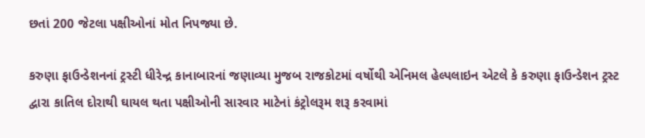છતાં 200 જેટલા પક્ષીઓનાં મોત નિપજ્યા છે.

કરુણા ફાઉન્ડેશનનાં ટ્રસ્ટી ધીરેન્દ્ર કાનાબારનાં જણાવ્યા મુજબ રાજકોટમાં વર્ષોથી એનિમલ હેલ્પલાઇન એટલે કે કરુણા ફાઉન્ડેશન ટ્રસ્ટ દ્વારા કાતિલ દોરાથી ઘાયલ થતા પક્ષીઓની સારવાર માટેનાં કંટ્રોલરૂમ શરૂ કરવામાં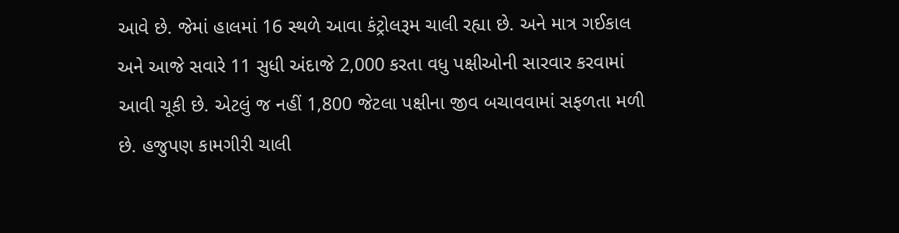આવે છે. જેમાં હાલમાં 16 સ્થળે આવા કંટ્રોલરૂમ ચાલી રહ્યા છે. અને માત્ર ગઈકાલ અને આજે સવારે 11 સુધી અંદાજે 2,000 કરતા વધુ પક્ષીઓની સારવાર કરવામાં આવી ચૂકી છે. એટલું જ નહીં 1,800 જેટલા પક્ષીના જીવ બચાવવામાં સફળતા મળી છે. હજુપણ કામગીરી ચાલી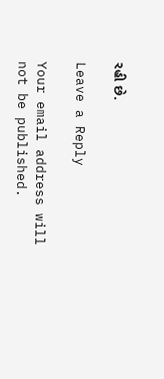રહી છે.

Leave a Reply

Your email address will not be published.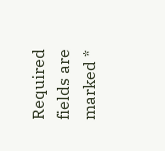Required fields are marked *